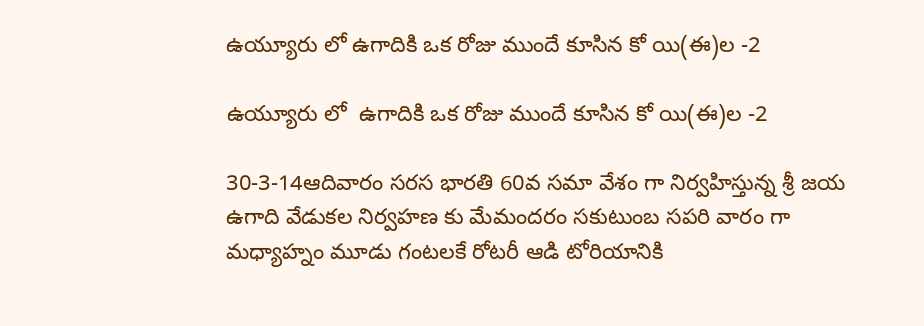ఉయ్యూరు లో ఉగాదికి ఒక రోజు ముందే కూసిన కో యి(ఈ)ల -2

ఉయ్యూరు లో  ఉగాదికి ఒక రోజు ముందే కూసిన కో యి(ఈ)ల -2

30-3-14ఆదివారం సరస భారతి 60వ సమా వేశం గా నిర్వహిస్తున్న శ్రీ జయ ఉగాది వేడుకల నిర్వహణ కు మేమందరం సకుటుంబ సపరి వారం గా మధ్యాహ్నం మూడు గంటలకే రోటరీ ఆడి టోరియానికి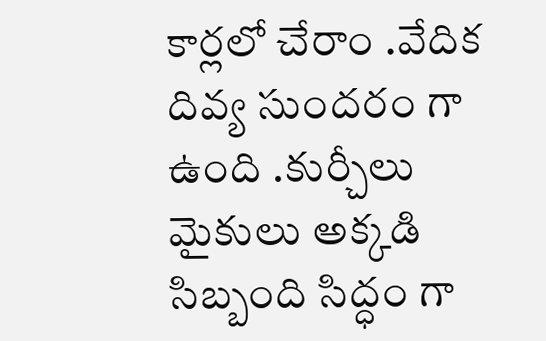కార్లలో చేరాం .వేదిక దివ్య సుందరం గా ఉంది .కుర్చీలు  మైకులు అక్కడి సిబ్బంది సిద్ధం గా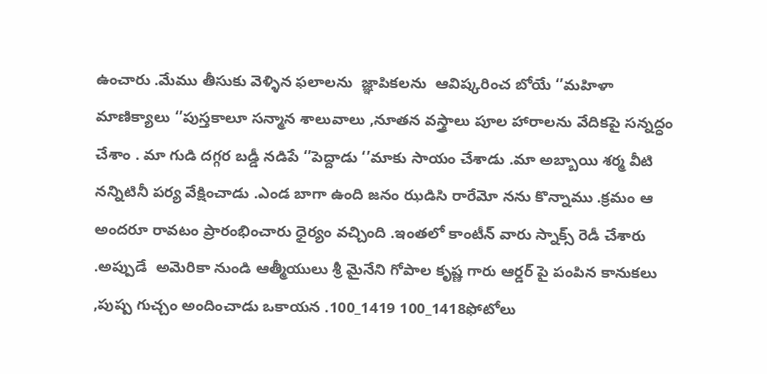ఉంచారు .మేము తీసుకు వెళ్ళిన ఫలాలను  జ్ఞాపికలను  ఆవిష్కరించ బోయే ‘’మహిళా మాణిక్యాలు ‘’పుస్తకాలూ సన్మాన శాలువాలు ,నూతన వస్త్రాలు పూల హారాలను వేదికపై సన్నద్ధం చేశాం . మా గుడి దగ్గర బడ్డీ నడిపే ‘’పెద్దాడు ‘’మాకు సాయం చేశాడు .మా అబ్బాయి శర్మ వీటి నన్నిటినీ పర్య వేక్షించాడు .ఎండ బాగా ఉంది జనం ఝడిసి రారేమో నను కొన్నాము .క్రమం ఆ అందరూ రావటం ప్రారంభించారు ధైర్యం వచ్చింది .ఇంతలో కాంటీన్ వారు స్నాక్స్ రెడీ చేశారు .అప్పుడే  అమెరికా నుండి ఆత్మీయులు శ్రీ మైనేని గోపాల కృష్ణ గారు ఆర్డర్ పై పంపిన కానుకలు ,పుష్ప గుచ్చం అందించాడు ఒకాయన .100_1419 100_1418ఫోటోలు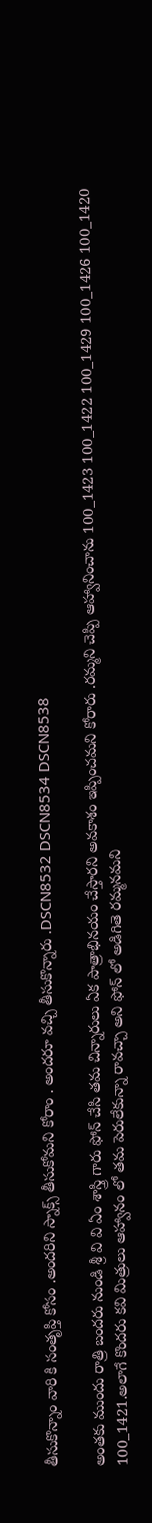తీసుకొన్నాం వారి కి సంతృప్తి కోసం .అందరిని స్నాక్స్ తీసుకోమని కోరాం . అందరూ వచ్చి తీసుకొన్నారు .DSCN8532 DSCN8534 DSCN8538

అంతకు ముందు రాత్రి బందరు నుండి శ్రీ వి వి ఏం శాస్త్రి గారు ఫోన్ చేసి తమ చిన్నారులు ఏక పాత్రాభినయం చేస్తారని అవకాశం ఇప్పించమని కోరారు .రమ్మని చెప్పి ఆహ్వానించాను 100_1423 100_1422 100_1429 100_1426 100_1420 100_1421.అలాగే కొందరు కవి మిత్రులు ఆహ్వానం లో తమ పెరులేకున్నా రావచ్చా అని ఫోన్ లో అడిగితె రమ్మనమని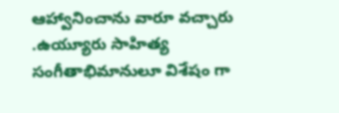ఆహ్వానించాను వారూ వచ్చారు .ఉయ్యూరు సాహిత్య సంగీతాభిమానులూ విశేషం గా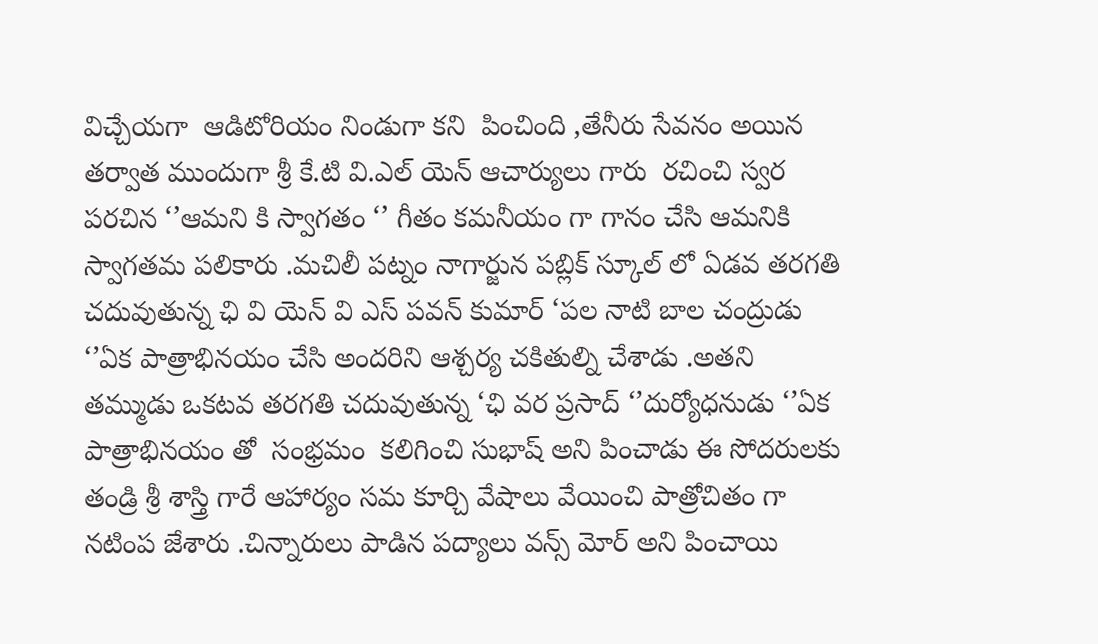విచ్చేయగా  ఆడిటోరియం నిండుగా కని  పించింది ,తేనీరు సేవనం అయిన తర్వాత ముందుగా శ్రీ కే.టి వి.ఎల్ యెన్ ఆచార్యులు గారు  రచించి స్వర పరచిన ‘’ఆమని కి స్వాగతం ‘’ గీతం కమనీయం గా గానం చేసి ఆమనికి స్వాగతమ పలికారు .మచిలీ పట్నం నాగార్జున పబ్లిక్ స్కూల్ లో ఏడవ తరగతి చదువుతున్న ఛి వి యెన్ వి ఎస్ పవన్ కుమార్ ‘పల నాటి బాల చంద్రుడు ‘’ఏక పాత్రాభినయం చేసి అందరిని ఆశ్చర్య చకితుల్ని చేశాడు .అతని తమ్ముడు ఒకటవ తరగతి చదువుతున్న ‘ఛి వర ప్రసాద్ ‘’దుర్యోధనుడు ‘’ఏక పాత్రాభినయం తో  సంభ్రమం  కలిగించి సుభాష్ అని పించాడు ఈ సోదరులకు తండ్రి శ్రీ శాస్త్రి గారే ఆహార్యం సమ కూర్చి వేషాలు వేయించి పాత్రోచితం గా నటింప జేశారు .చిన్నారులు పాడిన పద్యాలు వన్స్ మోర్ అని పించాయి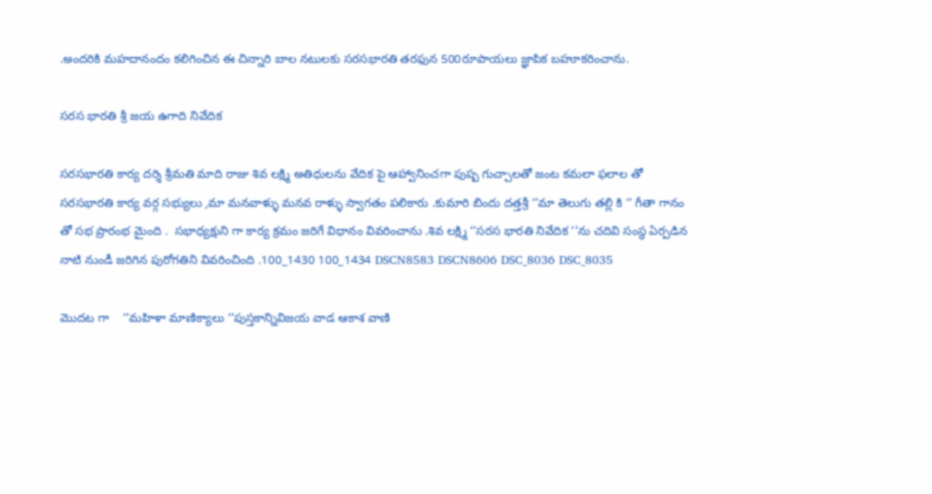.అందరికి మహదానందం కలిగించిన ఈ చిన్నారి బాల నటులకు సరసభారతి తరఫున 500రూపాయలు జ్ఞాపిక బహూకరించాను.

సరస భారతి శ్రీ జయ ఉగాది నివేదిక

సరసభారతి కార్య దర్శి శ్రీమతి మాది రాజు శివ లక్ష్మి అతిధులను వేదిక పై ఆహ్వానించగా పుష్ప గుచ్చాలతో జంట కమలా ఫలాల తో సరసభారతి కార్య వర్గ సభ్యులు ,మా మనవాళ్ళు మనవ రాళ్ళు స్వాగతం పలికారు .కుమారి బిందు దత్తశ్రీ ‘’మా తెలుగు తల్లి కి ‘’ గీతా గానం తో సభ ప్రారంభ మైంది .  సభాధ్యక్షుని గా కార్య క్రమం జరిగే విధానం వివరించాను .శివ లక్ష్మి ‘’సరస భారతి నివేదిక ‘’ను చదివి సంస్థ ఏర్పడిన నాటి నుండీ జరిగిన పురోగతిని వివరించింది .100_1430 100_1434 DSCN8583 DSCN8606 DSC_8036 DSC_8035

మొదట గా    ‘’మహిళా మాణిక్యాలు ‘’పుస్తకాన్నివిజయ వాడ ఆకాశ వాణి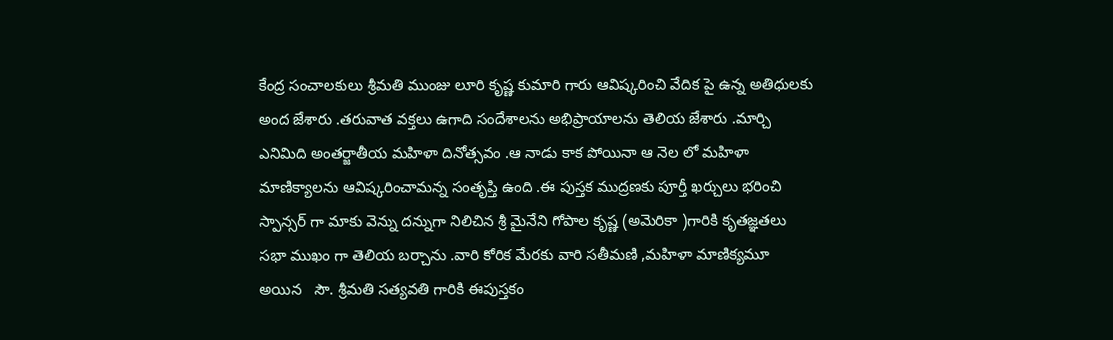కేంద్ర సంచాలకులు శ్రీమతి ముంజు లూరి కృష్ణ కుమారి గారు ఆవిష్కరించి వేదిక పై ఉన్న అతిధులకు అంద జేశారు .తరువాత వక్తలు ఉగాది సందేశాలను అభిప్రాయాలను తెలియ జేశారు .మార్చి ఎనిమిది అంతర్జాతీయ మహిళా దినోత్సవం .ఆ నాడు కాక పోయినా ఆ నెల లో మహిళా మాణిక్యాలను ఆవిష్కరించామన్న సంతృప్తి ఉంది .ఈ పుస్తక ముద్రణకు పూర్తీ ఖర్చులు భరించి స్పాన్సర్ గా మాకు వెన్ను దన్నుగా నిలిచిన శ్రీ మైనేని గోపాల కృష్ణ (అమెరికా )గారికి కృతజ్ఞతలు సభా ముఖం గా తెలియ బర్చాను .వారి కోరిక మేరకు వారి సతీమణి ,మహిళా మాణిక్యమూ అయిన   సౌ. శ్రీమతి సత్యవతి గారికి ఈపుస్తకం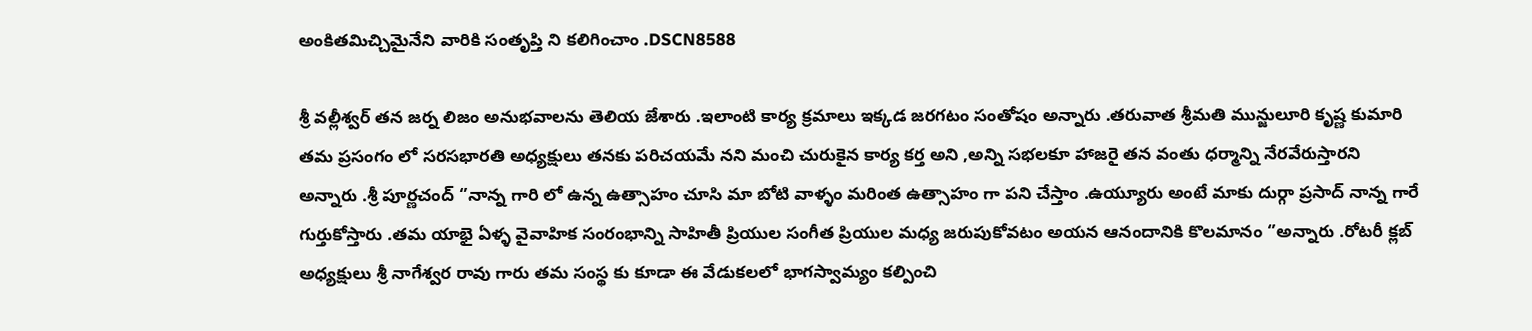అంకితమిచ్చిమైనేని వారికి సంతృప్తి ని కలిగించాం .DSCN8588

శ్రీ వల్లీశ్వర్ తన జర్న లిజం అనుభవాలను తెలియ జేశారు .ఇలాంటి కార్య క్రమాలు ఇక్కడ జరగటం సంతోషం అన్నారు .తరువాత శ్రీమతి మున్జులూరి కృష్ణ కుమారి తమ ప్రసంగం లో సరసభారతి అధ్యక్షులు తనకు పరిచయమే నని మంచి చురుకైన కార్య కర్త అని ,అన్ని సభలకూ హాజరై తన వంతు ధర్మాన్ని నేరవేరుస్తారని అన్నారు .శ్రీ పూర్ణచంద్ ‘’నాన్న గారి లో ఉన్న ఉత్సాహం చూసి మా బోటి వాళ్ళం మరింత ఉత్సాహం గా పని చేస్తాం .ఉయ్యూరు అంటే మాకు దుర్గా ప్రసాద్ నాన్న గారే గుర్తుకోస్తారు .తమ యాభై ఏళ్ళ వైవాహిక సంరంభాన్ని సాహితీ ప్రియుల సంగీత ప్రియుల మధ్య జరుపుకోవటం అయన ఆనందానికి కొలమానం ‘’అన్నారు .రోటరీ క్లబ్ అధ్యక్షులు శ్రీ నాగేశ్వర రావు గారు తమ సంస్థ కు కూడా ఈ వేడుకలలో భాగస్వామ్యం కల్పించి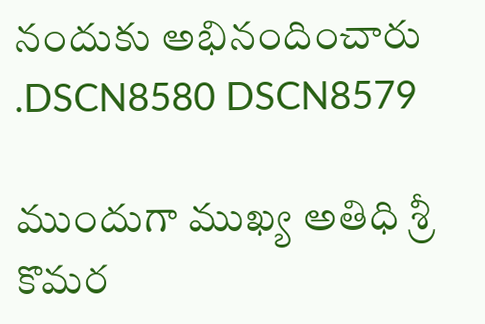నందుకు అభినందించారు .DSCN8580 DSCN8579

ముందుగా ముఖ్య అతిధి శ్రీ కొమర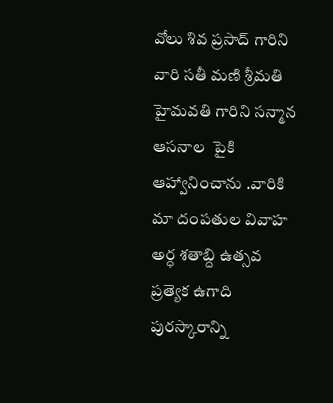వోలు శివ ప్రసాద్ గారిని  వారి సతీ మణి శ్రీమతి హైమవతి గారిని సన్మాన ఆసనాల  పైకి ఆహ్వానించాను .వారికి మా దంపతుల వివాహ అర్ధ శతాబ్ది ఉత్సవ ప్రత్యెక ఉగాది పురస్కారాన్ని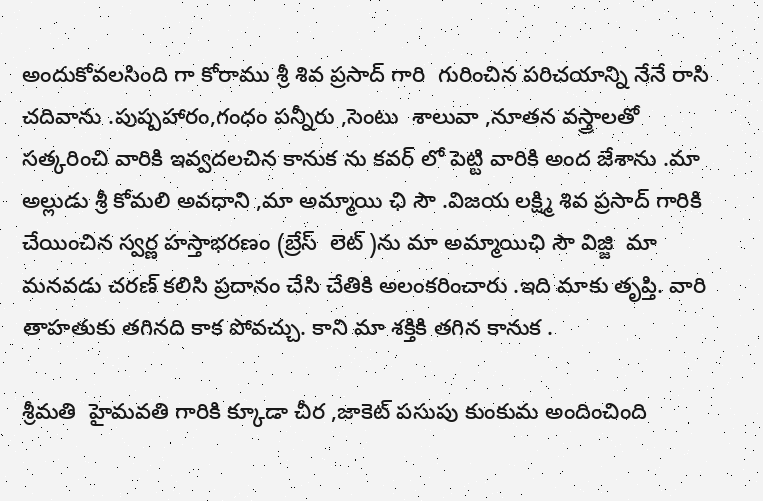అందుకోవలసింది గా కోరాము శ్రీ శివ ప్రసాద్ గారి  గురించిన పరిచయాన్ని నేనే రాసి చదివాను .పుష్పహారం,గంధం పన్నీరు ,సెంటు  శాలువా ,నూతన వస్త్రాలతో సత్కరించి వారికి ఇవ్వదలచిన కానుక ను కవర్ లో పెట్టి వారికి అంద జేశాను .మా అల్లుడు శ్రీ కోమలి అవధాని ,మా అమ్మాయి ఛి సౌ .విజయ లక్ష్మి శివ ప్రసాద్ గారికి చేయించిన స్వర్ణ హస్తాభరణం (బ్రేస్  లెట్ )ను మా అమ్మాయిఛి సౌ విజ్జి  మా మనవడు చరణ్ కలిసి ప్రదానం చేసి చేతికి అలంకరించారు .ఇది మాకు తృప్తి. వారి తాహతుకు తగినది కాక పోవచ్చు. కాని మా శక్తికి తగిన కానుక .

శ్రీమతి  హైమవతి గారికి క్కూడా చీర ,జాకెట్ పసుపు కుంకుమ అందించింది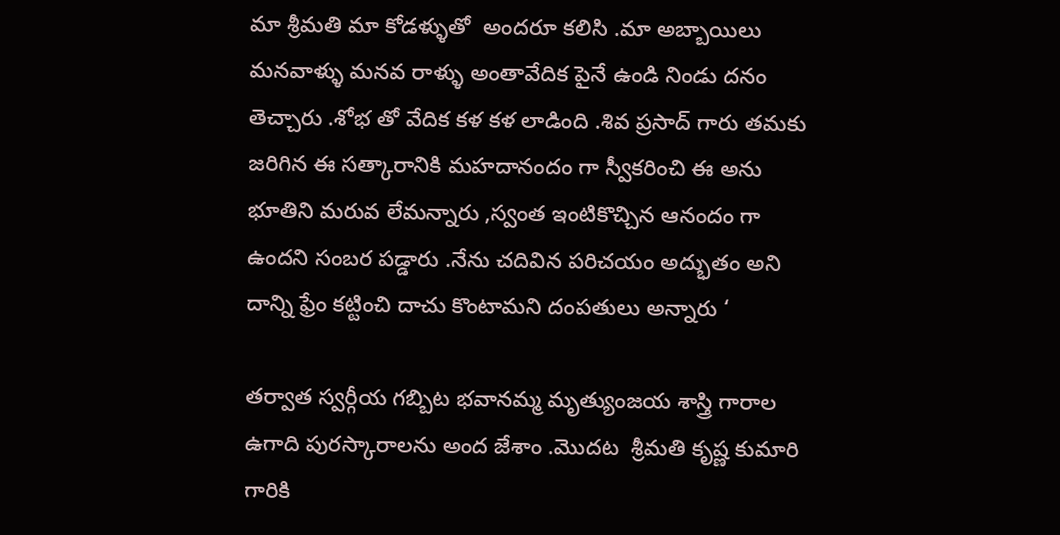మా శ్రీమతి మా కోడళ్ళుతో  అందరూ కలిసి .మా అబ్బాయిలు మనవాళ్ళు మనవ రాళ్ళు అంతావేదిక పైనే ఉండి నిండు దనం తెచ్చారు .శోభ తో వేదిక కళ కళ లాడింది .శివ ప్రసాద్ గారు తమకు జరిగిన ఈ సత్కారానికి మహదానందం గా స్వీకరించి ఈ అను భూతిని మరువ లేమన్నారు ,స్వంత ఇంటికొచ్చిన ఆనందం గా ఉందని సంబర పడ్డారు .నేను చదివిన పరిచయం అద్భుతం అని దాన్ని ఫ్రేం కట్టించి దాచు కొంటామని దంపతులు అన్నారు ‘

తర్వాత స్వర్గీయ గబ్బిట భవానమ్మ మృత్యుంజయ శాస్త్రి గారాల ఉగాది పురస్కారాలను అంద జేశాం .మొదట  శ్రీమతి కృష్ణ కుమారి గారికి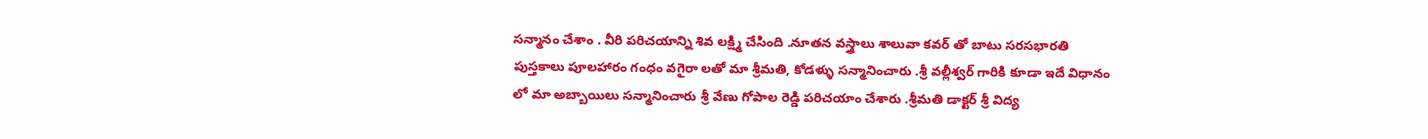సన్మానం చేశాం . వీరి పరిచయాన్ని శివ లక్ష్మి చేసింది .నూతన వస్త్రాలు శాలువా కవర్ తో బాటు సరసభారతి పుస్తకాలు పూలహారం గంధం వగైరా లతో మా శ్రీమతి, కోడళ్ళు సన్మానించారు .శ్రీ వల్లీశ్వర్ గారికి కూడా ఇదే విధానం లో మా అబ్బాయిలు సన్మానించారు శ్రీ వేణు గోపాల రెడ్డి పరిచయాం చేశారు .శ్రీమతి డాక్టర్ శ్రీ విద్య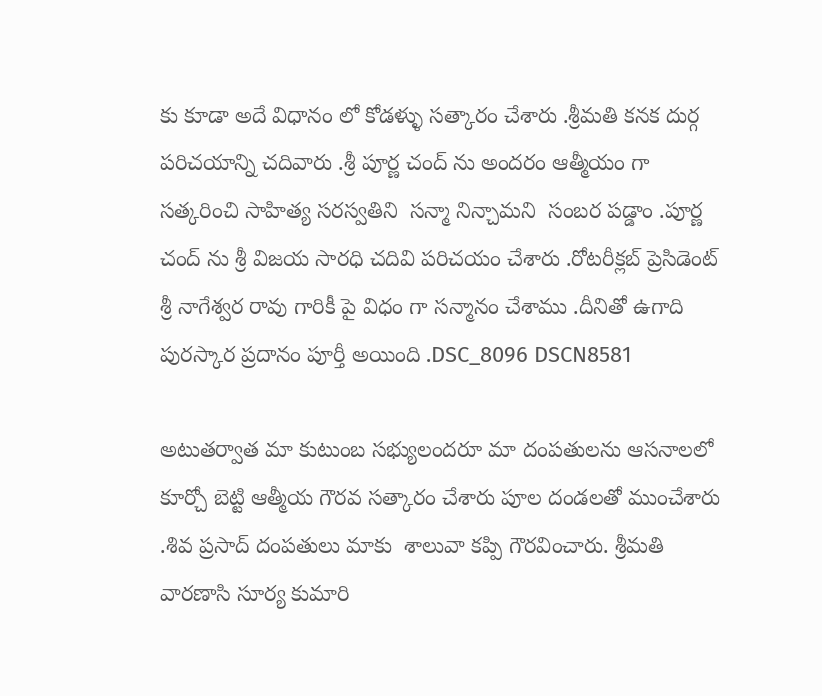కు కూడా అదే విధానం లో కోడళ్ళు సత్కారం చేశారు .శ్రీమతి కనక దుర్గ పరిచయాన్ని చదివారు .శ్రీ పూర్ణ చంద్ ను అందరం ఆత్మీయం గా సత్కరించి సాహిత్య సరస్వతిని  సన్మా నిన్చామని  సంబర పడ్డాం .పూర్ణ చంద్ ను శ్రీ విజయ సారధి చదివి పరిచయం చేశారు .రోటరీక్లబ్ ప్రెసిడెంట్ శ్రీ నాగేశ్వర రావు గారికీ పై విధం గా సన్మానం చేశాము .దీనితో ఉగాది పురస్కార ప్రదానం పూర్తీ అయింది .DSC_8096 DSCN8581

అటుతర్వాత మా కుటుంబ సభ్యులందరూ మా దంపతులను ఆసనాలలో కూర్చో బెట్టి ఆత్మీయ గౌరవ సత్కారం చేశారు పూల దండలతో ముంచేశారు .శివ ప్రసాద్ దంపతులు మాకు  శాలువా కప్పి గౌరవించారు. శ్రీమతి వారణాసి సూర్య కుమారి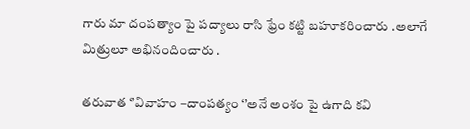గారు మా దంపత్యాం పై పద్యాలు రాసి ఫ్రేం కట్టి బహూకరించారు .అలాగే మిత్రులూ అభినందించారు .

తరువాత ‘’వివాహం –దాంపత్యం ‘’అనే అంశం పై ఉగాది కవి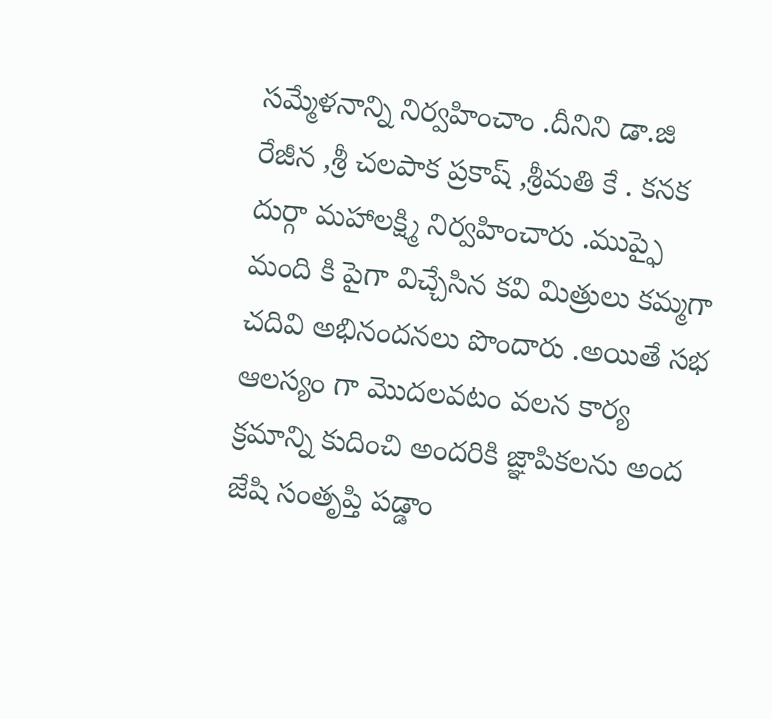సమ్మేళనాన్ని నిర్వహించాం .దీనిని డా.జి రేజీన ,శ్రీ చలపాక ప్రకాష్ ,శ్రీమతి కే . కనక దుర్గా మహాలక్ష్మి నిర్వహించారు .ముప్ఫై మంది కి పైగా విచ్చేసిన కవి మిత్రులు కమ్మగా చదివి అభినందనలు పొందారు .అయితే సభ ఆలస్యం గా మొదలవటం వలన కార్య క్రమాన్ని కుదించి అందరికి జ్ఞాపికలను అంద జేషి సంతృప్తి పడ్డాం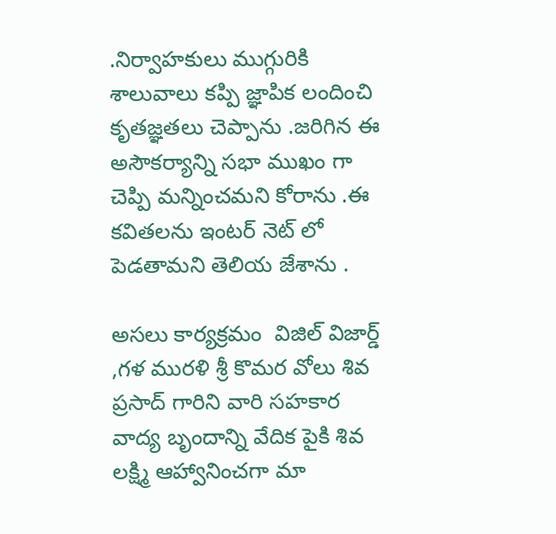.నిర్వాహకులు ముగ్గురికి శాలువాలు కప్పి జ్ఞాపిక లందించి కృతజ్ఞతలు చెప్పాను .జరిగిన ఈ అసౌకర్యాన్ని సభా ముఖం గా చెప్పి మన్నించమని కోరాను .ఈ కవితలను ఇంటర్ నెట్ లో పెడతామని తెలియ జేశాను .

అసలు కార్యక్రమం  విజిల్ విజార్డ్ ,గళ మురళి శ్రీ కొమర వోలు శివ ప్రసాద్ గారిని వారి సహకార వాద్య బృందాన్ని వేదిక పైకి శివ లక్ష్మి ఆహ్వానించగా మా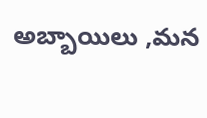అబ్బాయిలు ,మన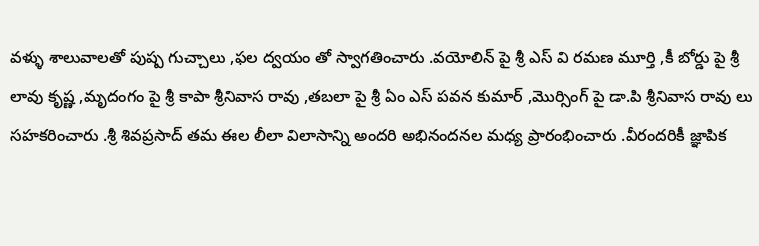వళ్ళు శాలువాలతో పుష్ప గుచ్చాలు ,ఫల ద్వయం తో స్వాగతించారు .వయోలిన్ పై శ్రీ ఎస్ వి రమణ మూర్తి ,కీ బోర్డు పై శ్రీ లావు కృష్ణ ,మృదంగం పై శ్రీ కాపా శ్రీనివాస రావు ,తబలా పై శ్రీ ఏం ఎస్ పవన కుమార్ ,మొర్సింగ్ పై డా.పి శ్రీనివాస రావు లు సహకరించారు .శ్రీ శివప్రసాద్ తమ ఈల లీలా విలాసాన్ని అందరి అభినందనల మధ్య ప్రారంభించారు .వీరందరికీ జ్ఞాపిక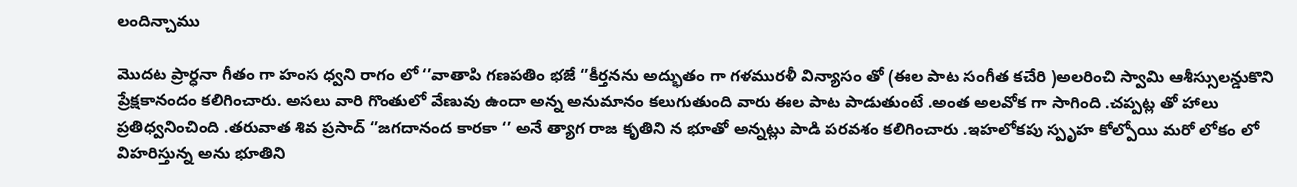లందిన్చాము

మొదట ప్రార్ధనా గీతం గా హంస ధ్వని రాగం లో ‘’వాతాపి గణపతిం భజే ‘’కీర్తనను అద్భుతం గా గళమురళీ విన్యాసం తో (ఈల పాట సంగీత కచేరి )అలరించి స్వామి ఆశీస్సులన్డుకొని ప్రేక్షకానందం కలిగించారు. అసలు వారి గొంతులో వేణువు ఉందా అన్న అనుమానం కలుగుతుంది వారు ఈల పాట పాడుతుంటే .అంత అలవోక గా సాగింది .చప్పట్ల తో హాలు ప్రతిధ్వనించింది .తరువాత శివ ప్రసాద్ ‘’జగదానంద కారకా ‘’ అనే త్యాగ రాజ కృతిని న భూతో అన్నట్లు పాడి పరవశం కలిగించారు .ఇహలోకపు స్పృహ కోల్పోయి మరో లోకం లో విహరిస్తున్న అను భూతిని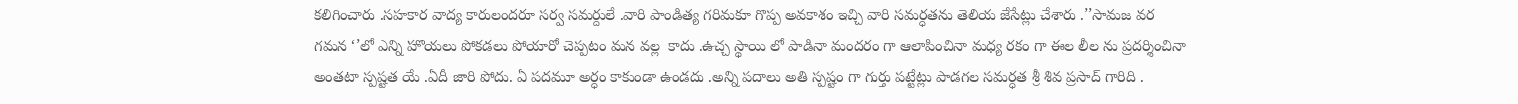కలిగించారు .సహకార వాద్య కారులందరూ సర్వ సమర్దులే .వారి పాండిత్య గరిమకూ గొప్ప అవకాశం ఇచ్చి వారి సమర్ధతను తెలియ జేసేట్లు చేశారు .’’సామజ వర గమన ‘’లో ఎన్ని హొయలు పోకడలు పోయారో చెప్పటం మన వల్ల  కాదు .ఉచ్చ స్థాయి లో పాడినా మందరం గా ఆలాపించినా మధ్య రకం గా ఈల లీల ను ప్రదర్శించినా అంతటా స్పష్టత యే .ఏదీ జారి పోదు. ఏ పదమూ అర్ధం కాకుండా ఉండదు .అన్ని పదాలు అతి స్పష్టం గా గుర్తు పట్టేట్లు పాడగల సమర్ధత శ్రీ శివ ప్రసాద్ గారిది .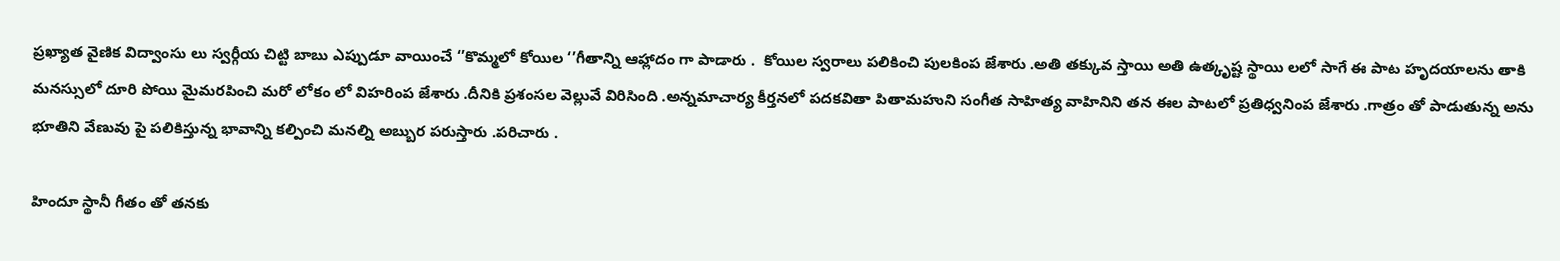ప్రఖ్యాత వైణిక విద్వాంసు లు స్వర్గీయ చిట్టి బాబు ఎప్పుడూ వాయించే ‘’కొమ్మలో కోయిల ‘’గీతాన్ని ఆహ్లాదం గా పాడారు .  కోయిల స్వరాలు పలికించి పులకింప జేశారు .అతి తక్కువ స్తాయి అతి ఉత్కృష్ట స్థాయి లలో సాగే ఈ పాట హృదయాలను తాకి  మనస్సులో దూరి పోయి మైమరపించి మరో లోకం లో విహరింప జేశారు .దీనికి ప్రశంసల వెల్లువే విరిసింది .అన్నమాచార్య కీర్తనలో పదకవితా పితామహుని సంగీత సాహిత్య వాహినిని తన ఈల పాటలో ప్రతిధ్వనింప జేశారు .గాత్రం తో పాడుతున్న అను భూతిని వేణువు పై పలికిస్తున్న భావాన్ని కల్పించి మనల్ని అబ్బుర పరుస్తారు .పరిచారు .

హిందూ స్థానీ గీతం తో తనకు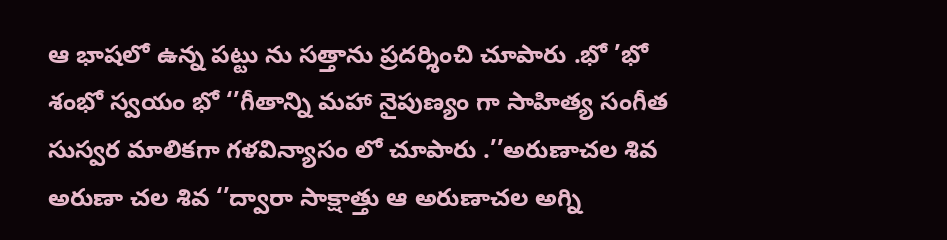ఆ భాషలో ఉన్న పట్టు ను సత్తాను ప్రదర్శించి చూపారు .భో ’భో శంభో స్వయం భో ‘’గీతాన్ని మహా నైపుణ్యం గా సాహిత్య సంగీత సుస్వర మాలికగా గళవిన్యాసం లో చూపారు .’’అరుణాచల శివ అరుణా చల శివ ‘’ద్వారా సాక్షాత్తు ఆ అరుణాచల అగ్ని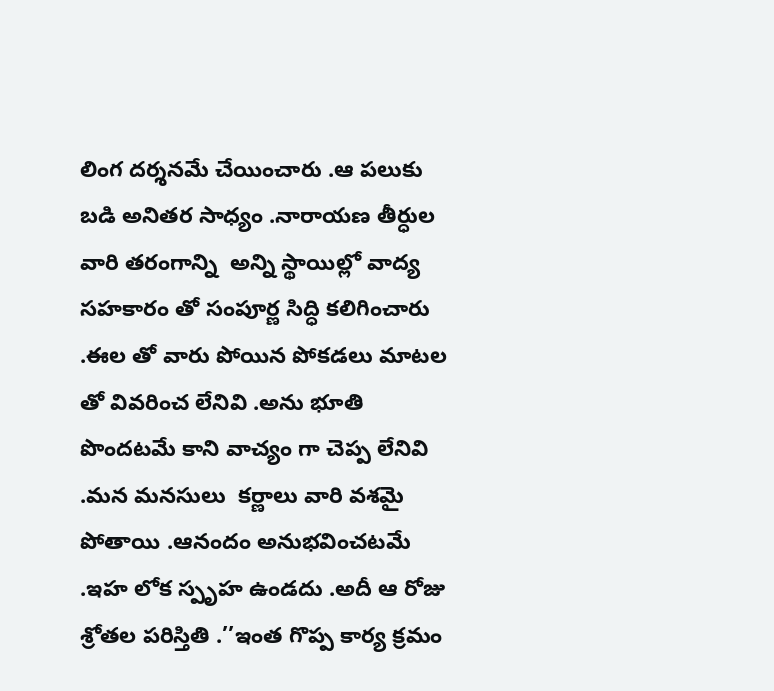లింగ దర్శనమే చేయించారు .ఆ పలుకు బడి అనితర సాధ్యం .నారాయణ తీర్ధుల వారి తరంగాన్ని  అన్ని స్థాయిల్లో వాద్య సహకారం తో సంపూర్ణ సిద్ధి కలిగించారు .ఈల తో వారు పోయిన పోకడలు మాటల తో వివరించ లేనివి .అను భూతి పొందటమే కాని వాచ్యం గా చెప్ప లేనివి .మన మనసులు  కర్ణాలు వారి వశమై పోతాయి .ఆనందం అనుభవించటమే .ఇహ లోక స్పృహ ఉండదు .అదీ ఆ రోజు శ్రోతల పరిస్తితి .’’ఇంత గొప్ప కార్య క్రమం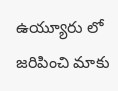ఉయ్యూరు లో జరిపించి మాకు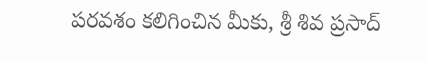పరవశం కలిగించిన మీకు, శ్రీ శివ ప్రసాద్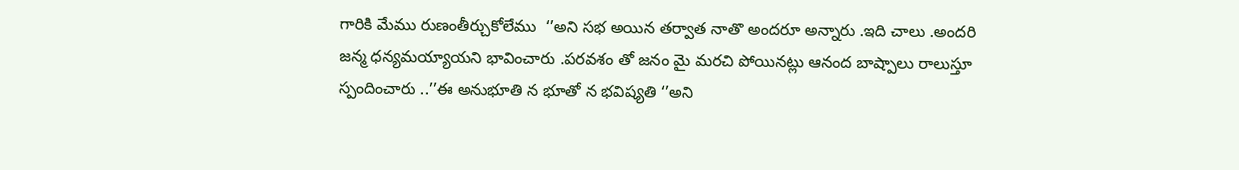గారికి మేము రుణంతీర్చుకోలేము  ‘’అని సభ అయిన తర్వాత నాతొ అందరూ అన్నారు .ఇది చాలు .అందరి జన్మ ధన్యమయ్యాయని భావించారు .పరవశం తో జనం మై మరచి పోయినట్లు ఆనంద బాష్పాలు రాలుస్తూ స్పందించారు ..’’ఈ అనుభూతి న భూతో న భవిష్యతి ‘’అని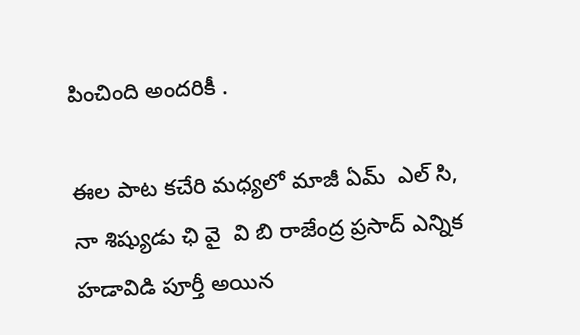పించింది అందరికీ .

ఈల పాట కచేరి మధ్యలో మాజీ ఏమ్  ఎల్ సి,  నా శిష్యుడు ఛి వై  వి బి రాజేంద్ర ప్రసాద్ ఎన్నిక హడావిడి పూర్తీ అయిన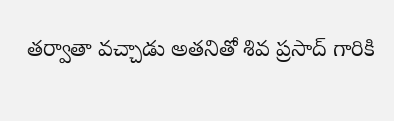తర్వాతా వచ్చాడు అతనితో శివ ప్రసాద్ గారికి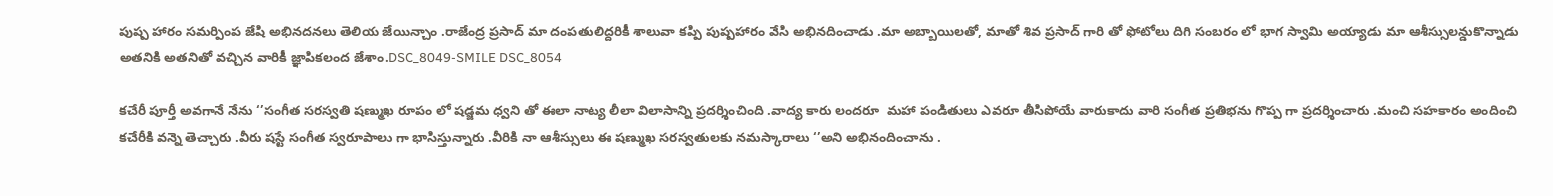పుష్ప హారం సమర్పింప జేషి అభినదనలు తెలియ జేయిన్చాం .రాజేంద్ర ప్రసాద్ మా దంపతులిద్దరికీ శాలువా కప్పి పుష్పహారం వేసి అభినదించాడు .మా అబ్బాయిలతో, మాతో శివ ప్రసాద్ గారి తో ఫోటోలు దిగి సంబరం లో భాగ స్వామి అయ్యాడు మా ఆశీస్సులన్డుకొన్నాడు అతనికి అతనితో వచ్చిన వారికీ జ్ఞాపికలంద జేశాం.DSC_8049-SMILE DSC_8054

కచేరీ పూర్తీ అవగానే నేను ‘’సంగీత సరస్వతి షణ్ముఖ రూపం లో షడ్జమ ధ్వని తో ఈలా నాట్య లీలా విలాసాన్ని ప్రదర్శించింది .వాద్య కారు లందరూ  మహా పండితులు ఎవరూ తీసిపోయే వారుకాదు వారి సంగీత ప్రతిభను గొప్ప గా ప్రదర్శించారు .మంచి సహకారం అందించి కచేరీకి వన్నె తెచ్చారు .వీరు షస్టే సంగీత స్వరూపాలు గా భాసిస్తున్నారు .వీరికి నా ఆశీస్సులు ఈ షణ్ముఖ సరస్వతులకు నమస్కారాలు ‘’అని అభినందించాను .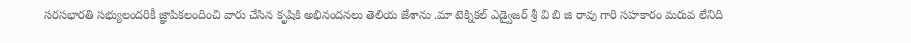సరసభారతి సభ్యులందరికీ జ్ఞాపికలందించి వారు చేసిన కృషికి అభినందనలు తెలియ జేశాను .మా టెక్నికల్ ఎడ్వైజర్ శ్రీ వి బి జి రావు గారి సహకారం మరువ లేనిది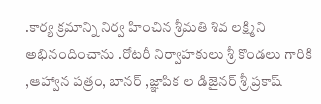.కార్య క్రమాన్ని నిర్వ హించిన శ్రీమతి శివ లక్ష్మిని అభినందించాను .రోటరీ నిర్వాహకులు శ్రీ కొండలు గారికి ,ఆహ్వాన పత్రం, బానర్ ,జ్ఞాపిక ల డిజైనర్ శ్రీ ప్రకాష్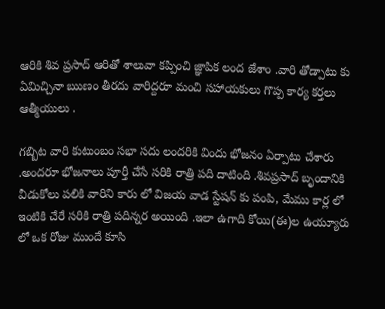ఆరికి శివ ప్రసాద్ ఆరితో శాలువా కప్పించి జ్ఞాపిక లంద జేశాం .వారి తోడ్పాటు కు ఏమిచ్చినా ఋణం తీరదు వారిద్దరూ మంచి సహాయకులు గొప్ప కార్య కర్తలు ఆత్మీయులు .

గబ్బిట వారి కుటుంబం సభా సదు లందరికి విందు భోజనం ఏర్పాటు చేశారు  .అందరూ భోజనాలు పూర్తీ చేసే సరికి రాత్రి పది దాటింది .శివప్రసాద్ బృందానికి వీడుకోలు పలికి వారిని కారు లో విజయ వాడ స్టేషన్ కు పంపి, మేము కార్ల లో ఇంటికి చేరే సరికి రాత్రి పదిన్నర అయింది .ఇలా ఉగాది కోయి(ఈ)ల ఉయ్యూరు లో ఒక రోజు ముందే కూసి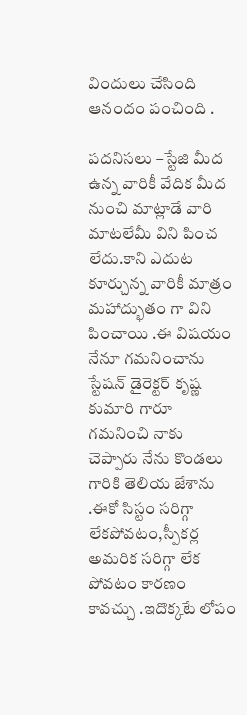విందులు చేసింది ఆనందం పంచింది .

పదనిసలు –స్టేజి మీద ఉన్న వారికీ వేదిక మీద నుంచి మాట్లాడే వారి మాటలేమీ విని పించ లేదు.కాని ఎదుట కూర్చున్న వారికీ మాత్రం మహాద్భుతం గా విని పించాయి .ఈ విషయం నేనూ గమనించాను స్టేషన్ డైరెక్టర్ కృష్ణ కుమారి గారూ గమనించి నాకు చెప్పారు నేను కొండలు గారికి తెలియ జేశాను .ఈకో సిస్టం సరిగ్గా లేకపోవటం,స్పీకర్ల అమరిక సరిగ్గా లేక పోవటం కారణం కావచ్చు .ఇదొక్కటే లోపం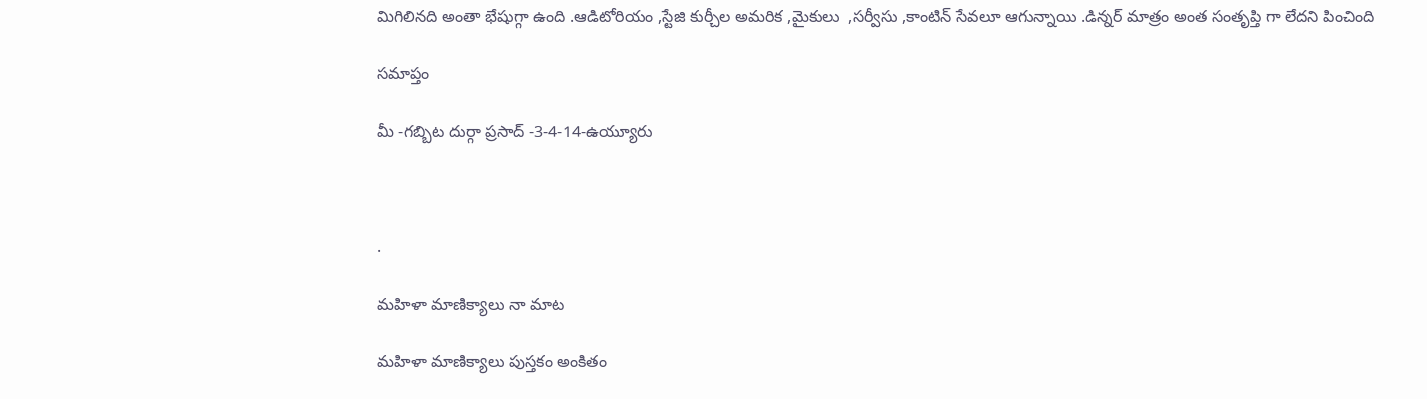మిగిలినది అంతా భేషుగ్గా ఉంది .ఆడిటోరియం ,స్టేజి కుర్చీల అమరిక ,మైకులు  ,సర్వీసు ,కాంటిన్ సేవలూ ఆగున్నాయి .డిన్నర్ మాత్రం అంత సంతృప్తి గా లేదని పించింది

సమాప్తం

మీ -గబ్బిట దుర్గా ప్రసాద్ -3-4-14-ఉయ్యూరు



.

మహిళా మాణిక్యాలు నా మాట

మహిళా మాణిక్యాలు పుస్తకం అంకితం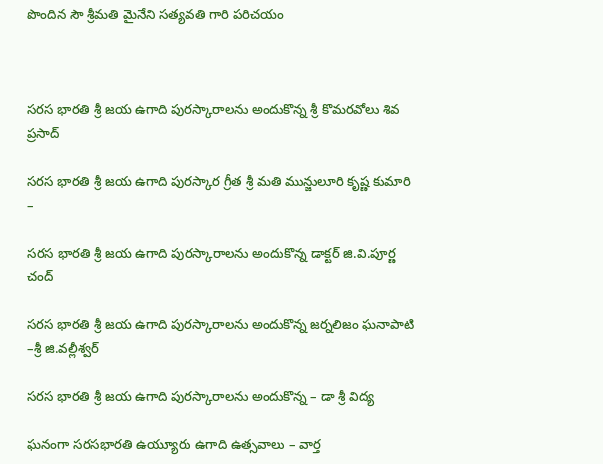పొందిన సౌ శ్రీమతి మైనేని సత్యవతి గారి పరిచయం



సరస భారతి శ్రీ జయ ఉగాది పురస్కారాలను అందుకొన్న శ్రీ కొమరవోలు శివ ప్రసాద్

సరస భారతి శ్రీ జయ ఉగాది పురస్కార గ్రీత శ్రీ మతి మున్జులూరి కృష్ణ కుమారి –

సరస భారతి శ్రీ జయ ఉగాది పురస్కారాలను అందుకొన్న డాక్టర్ జి.వి.పూర్ణ చంద్

సరస భారతి శ్రీ జయ ఉగాది పురస్కారాలను అందుకొన్న జర్నలిజం ఘనాపాటి –శ్రీ జి.వల్లీశ్వర్

సరస భారతి శ్రీ జయ ఉగాది పురస్కారాలను అందుకొన్న – డా శ్రీ విద్య

ఘనంగా సరసభారతి ఉయ్యూరు ఉగాది ఉత్సవాలు – వార్త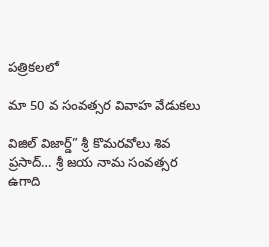పత్రికలలో

మా 50 వ సంవత్సర వివాహ వేడుకలు

విజిల్ విజార్డ్” శ్రీ కొమరవోలు శివ ప్రసాద్… శ్రీ జయ నామ సంవత్సర ఉగాది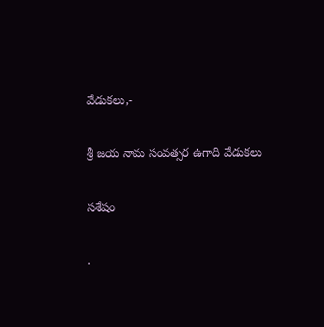వేడుకలు,-

శ్రీ జయ నామ సంవత్సర ఉగాది వేడుకలు

సశేషం

.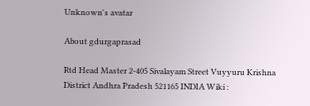Unknown's avatar

About gdurgaprasad

Rtd Head Master 2-405 Sivalayam Street Vuyyuru Krishna District Andhra Pradesh 521165 INDIA Wiki :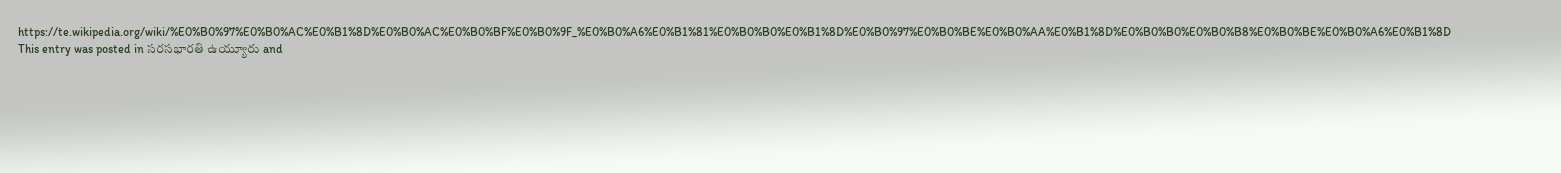https://te.wikipedia.org/wiki/%E0%B0%97%E0%B0%AC%E0%B1%8D%E0%B0%AC%E0%B0%BF%E0%B0%9F_%E0%B0%A6%E0%B1%81%E0%B0%B0%E0%B1%8D%E0%B0%97%E0%B0%BE%E0%B0%AA%E0%B1%8D%E0%B0%B0%E0%B0%B8%E0%B0%BE%E0%B0%A6%E0%B1%8D
This entry was posted in సరసభారతి ఉయ్యూరు and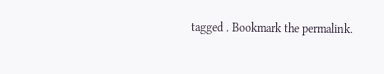tagged . Bookmark the permalink.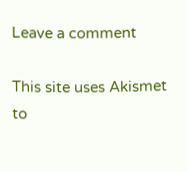Leave a comment

This site uses Akismet to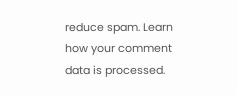reduce spam. Learn how your comment data is processed.